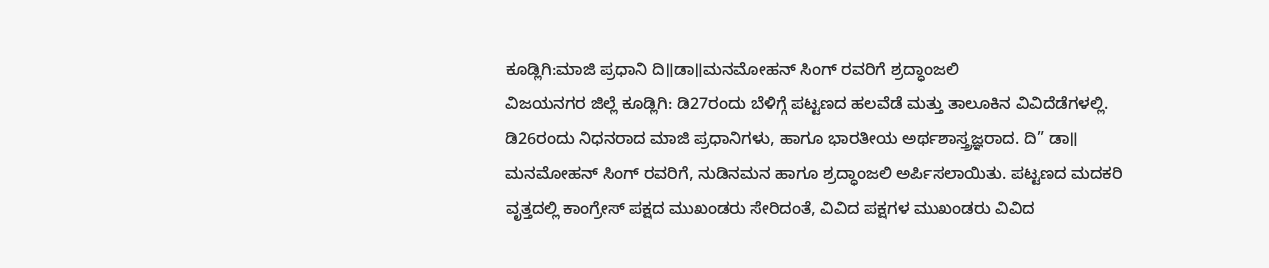ಕೂಡ್ಲಿಗಿ:ಮಾಜಿ ಪ್ರಧಾನಿ ದಿ॥ಡಾ॥ಮನಮೋಹನ್ ಸಿಂಗ್ ರವರಿಗೆ ಶ್ರದ್ಧಾಂಜಲಿ
ವಿಜಯನಗರ ಜಿಲ್ಲೆ ಕೂಡ್ಲಿಗಿ: ಡಿ27ರಂದು ಬೆಳಿಗ್ಗೆ ಪಟ್ಟಣದ ಹಲವೆಡೆ ಮತ್ತು ತಾಲೂಕಿನ ವಿವಿದೆಡೆಗಳಲ್ಲಿ. ಡಿ26ರಂದು ನಿಧನರಾದ ಮಾಜಿ ಪ್ರಧಾನಿಗಳು, ಹಾಗೂ ಭಾರತೀಯ ಅರ್ಥಶಾಸ್ತ್ರಜ್ಞರಾದ. ದಿ” ಡಾ॥ ಮನಮೋಹನ್ ಸಿಂಗ್ ರವರಿಗೆ, ನುಡಿನಮನ ಹಾಗೂ ಶ್ರದ್ಧಾಂಜಲಿ ಅರ್ಪಿಸಲಾಯಿತು. ಪಟ್ಟಣದ ಮದಕರಿ ವೃತ್ತದಲ್ಲಿ ಕಾಂಗ್ರೇಸ್ ಪಕ್ಷದ ಮುಖಂಡರು ಸೇರಿದಂತೆ, ವಿವಿದ ಪಕ್ಷಗಳ ಮುಖಂಡರು ವಿವಿದ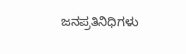ಜನಪ್ರತಿನಿಧಿಗಳು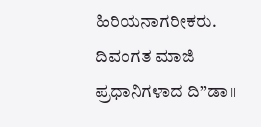ಹಿರಿಯನಾಗರೀಕರು. ದಿವಂಗತ ಮಾಜಿ ಪ್ರಧಾನಿಗಳಾದ ದಿ”ಡಾ॥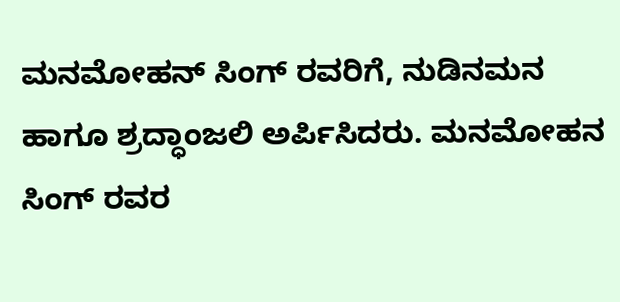ಮನಮೋಹನ್ ಸಿಂಗ್ ರವರಿಗೆ, ನುಡಿನಮನ ಹಾಗೂ ಶ್ರದ್ಧಾಂಜಲಿ ಅರ್ಪಿಸಿದರು. ಮನಮೋಹನ ಸಿಂಗ್ ರವರ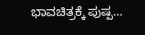ಭಾವಚಿತ್ರಕ್ಕೆ ಪುಷ್ಪ…